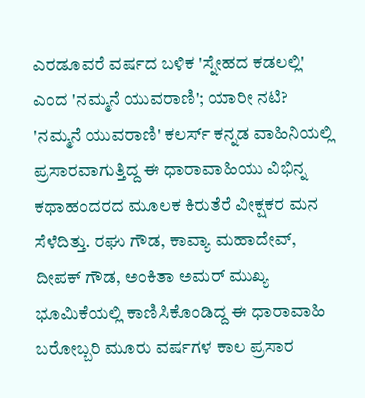ಎರಡೂವರೆ ವರ್ಷದ ಬಳಿಕ 'ಸ್ನೇಹದ ಕಡಲಲ್ಲಿ' ಎಂದ 'ನಮ್ಮನೆ ಯುವರಾಣಿ'; ಯಾರೀ ನಟಿ?
'ನಮ್ಮನೆ ಯುವರಾಣಿ' ಕಲರ್ಸ್ ಕನ್ನಡ ವಾಹಿನಿಯಲ್ಲಿ ಪ್ರಸಾರವಾಗುತ್ತಿದ್ದ ಈ ಧಾರಾವಾಹಿಯು ವಿಭಿನ್ನ ಕಥಾಹಂದರದ ಮೂಲಕ ಕಿರುತೆರೆ ವೀಕ್ಷಕರ ಮನ ಸೆಳೆದಿತ್ತು. ರಘು ಗೌಡ, ಕಾವ್ಯಾ ಮಹಾದೇವ್, ದೀಪಕ್ ಗೌಡ, ಅಂಕಿತಾ ಅಮರ್ ಮುಖ್ಯ ಭೂಮಿಕೆಯಲ್ಲಿ ಕಾಣಿಸಿಕೊಂಡಿದ್ದ ಈ ಧಾರಾವಾಹಿ ಬರೋಬ್ಬರಿ ಮೂರು ವರ್ಷಗಳ ಕಾಲ ಪ್ರಸಾರ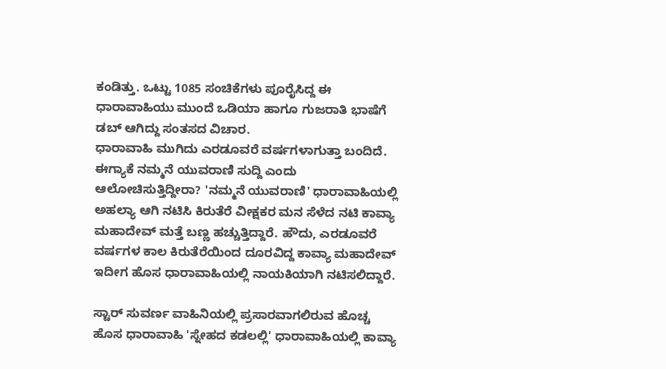ಕಂಡಿತ್ತು. ಒಟ್ಟು 1085 ಸಂಚಿಕೆಗಳು ಪೂರೈಸಿದ್ದ ಈ ಧಾರಾವಾಹಿಯು ಮುಂದೆ ಒಡಿಯಾ ಹಾಗೂ ಗುಜರಾತಿ ಭಾಷೆಗೆ ಡಬ್ ಆಗಿದ್ದು ಸಂತಸದ ವಿಚಾರ.
ಧಾರಾವಾಹಿ ಮುಗಿದು ಎರಡೂವರೆ ವರ್ಷಗಳಾಗುತ್ತಾ ಬಂದಿದೆ. ಈಗ್ಯಾಕೆ ನಮ್ಮನೆ ಯುವರಾಣಿ ಸುದ್ದಿ ಎಂದು ಆಲೋಚಿಸುತ್ತಿದ್ದೀರಾ? 'ನಮ್ಮನೆ ಯುವರಾಣಿ' ಧಾರಾವಾಹಿಯಲ್ಲಿ ಅಹಲ್ಯಾ ಆಗಿ ನಟಿಸಿ ಕಿರುತೆರೆ ವೀಕ್ಷಕರ ಮನ ಸೆಳೆದ ನಟಿ ಕಾವ್ಯಾ ಮಹಾದೇವ್ ಮತ್ತೆ ಬಣ್ಣ ಹಚ್ಚುತ್ತಿದ್ದಾರೆ. ಹೌದು, ಎರಡೂವರೆ ವರ್ಷಗಳ ಕಾಲ ಕಿರುತೆರೆಯಿಂದ ದೂರವಿದ್ದ ಕಾವ್ಯಾ ಮಹಾದೇವ್ ಇದೀಗ ಹೊಸ ಧಾರಾವಾಹಿಯಲ್ಲಿ ನಾಯಕಿಯಾಗಿ ನಟಿಸಲಿದ್ದಾರೆ.

ಸ್ಟಾರ್ ಸುವರ್ಣ ವಾಹಿನಿಯಲ್ಲಿ ಪ್ರಸಾರವಾಗಲಿರುವ ಹೊಚ್ಚ ಹೊಸ ಧಾರಾವಾಹಿ 'ಸ್ನೇಹದ ಕಡಲಲ್ಲಿ' ಧಾರಾವಾಹಿಯಲ್ಲಿ ಕಾವ್ಯಾ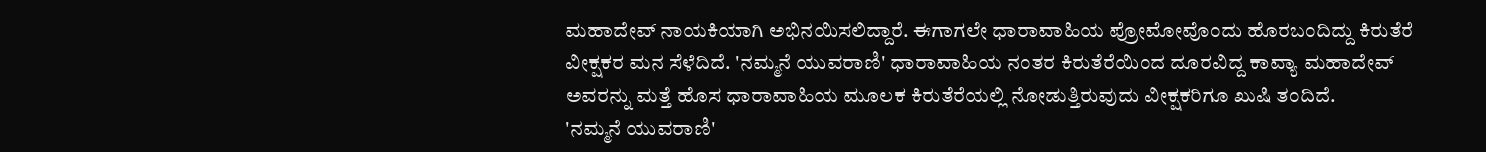ಮಹಾದೇವ್ ನಾಯಕಿಯಾಗಿ ಅಭಿನಯಿಸಲಿದ್ದಾರೆ. ಈಗಾಗಲೇ ಧಾರಾವಾಹಿಯ ಪ್ರೋಮೋವೊಂದು ಹೊರಬಂದಿದ್ದು ಕಿರುತೆರೆ ವೀಕ್ಷಕರ ಮನ ಸೆಳೆದಿದೆ. 'ನಮ್ಮನೆ ಯುವರಾಣಿ' ಧಾರಾವಾಹಿಯ ನಂತರ ಕಿರುತೆರೆಯಿಂದ ದೂರವಿದ್ದ ಕಾವ್ಯಾ ಮಹಾದೇವ್ ಅವರನ್ನು ಮತ್ತೆ ಹೊಸ ಧಾರಾವಾಹಿಯ ಮೂಲಕ ಕಿರುತೆರೆಯಲ್ಲಿ ನೋಡುತ್ತಿರುವುದು ವೀಕ್ಷಕರಿಗೂ ಖುಷಿ ತಂದಿದೆ.
'ನಮ್ಮನೆ ಯುವರಾಣಿ'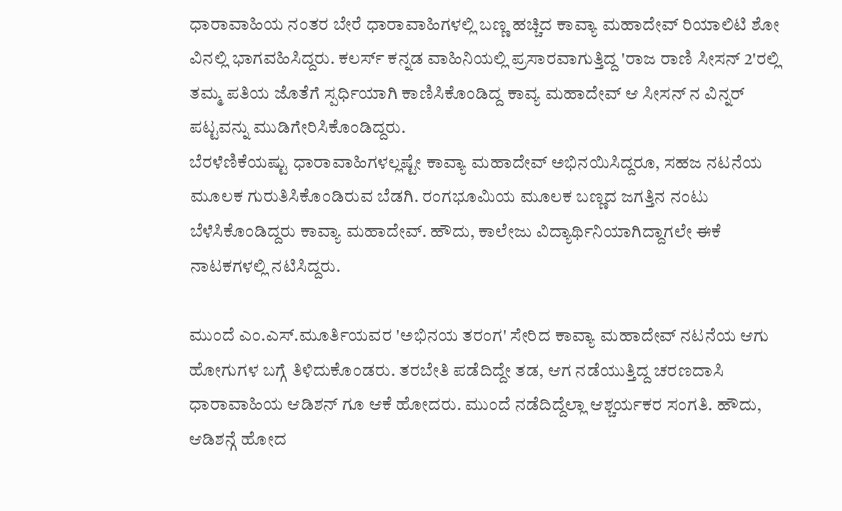ಧಾರಾವಾಹಿಯ ನಂತರ ಬೇರೆ ಧಾರಾವಾಹಿಗಳಲ್ಲಿ ಬಣ್ಣ ಹಚ್ಚಿದ ಕಾವ್ಯಾ ಮಹಾದೇವ್ ರಿಯಾಲಿಟಿ ಶೋ ವಿನಲ್ಲಿ ಭಾಗವಹಿಸಿದ್ದರು. ಕಲರ್ಸ್ ಕನ್ನಡ ವಾಹಿನಿಯಲ್ಲಿ ಪ್ರಸಾರವಾಗುತ್ತಿದ್ದ 'ರಾಜ ರಾಣಿ ಸೀಸನ್ 2'ರಲ್ಲಿ ತಮ್ಮ ಪತಿಯ ಜೊತೆಗೆ ಸ್ಪರ್ಧಿಯಾಗಿ ಕಾಣಿಸಿಕೊಂಡಿದ್ದ ಕಾವ್ಯ ಮಹಾದೇವ್ ಆ ಸೀಸನ್ ನ ವಿನ್ನರ್ ಪಟ್ಟವನ್ನು ಮುಡಿಗೇರಿಸಿಕೊಂಡಿದ್ದರು.
ಬೆರಳೆಣಿಕೆಯಷ್ಟು ಧಾರಾವಾಹಿಗಳಲ್ಲಷ್ಟೇ ಕಾವ್ಯಾ ಮಹಾದೇವ್ ಅಭಿನಯಿಸಿದ್ದರೂ, ಸಹಜ ನಟನೆಯ ಮೂಲಕ ಗುರುತಿಸಿಕೊಂಡಿರುವ ಬೆಡಗಿ. ರಂಗಭೂಮಿಯ ಮೂಲಕ ಬಣ್ಣದ ಜಗತ್ತಿನ ನಂಟು ಬೆಳೆಸಿಕೊಂಡಿದ್ದರು ಕಾವ್ಯಾ ಮಹಾದೇವ್. ಹೌದು, ಕಾಲೇಜು ವಿದ್ಯಾರ್ಥಿನಿಯಾಗಿದ್ದಾಗಲೇ ಈಕೆ ನಾಟಕಗಳಲ್ಲಿ ನಟಿಸಿದ್ದರು.

ಮುಂದೆ ಎಂ.ಎಸ್.ಮೂರ್ತಿಯವರ 'ಅಭಿನಯ ತರಂಗ' ಸೇರಿದ ಕಾವ್ಯಾ ಮಹಾದೇವ್ ನಟನೆಯ ಆಗು ಹೋಗುಗಳ ಬಗ್ಗೆ ತಿಳಿದುಕೊಂಡರು. ತರಬೇತಿ ಪಡೆದಿದ್ದೇ ತಡ, ಆಗ ನಡೆಯುತ್ತಿದ್ದ ಚರಣದಾಸಿ ಧಾರಾವಾಹಿಯ ಆಡಿಶನ್ ಗೂ ಆಕೆ ಹೋದರು. ಮುಂದೆ ನಡೆದಿದ್ದೆಲ್ಲಾ ಆಶ್ಚರ್ಯಕರ ಸಂಗತಿ. ಹೌದು, ಆಡಿಶನ್ಗೆ ಹೋದ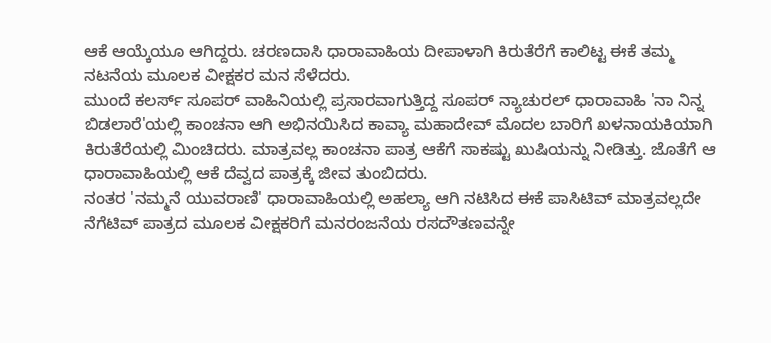ಆಕೆ ಆಯ್ಕೆಯೂ ಆಗಿದ್ದರು. ಚರಣದಾಸಿ ಧಾರಾವಾಹಿಯ ದೀಪಾಳಾಗಿ ಕಿರುತೆರೆಗೆ ಕಾಲಿಟ್ಟ ಈಕೆ ತಮ್ಮ ನಟನೆಯ ಮೂಲಕ ವೀಕ್ಷಕರ ಮನ ಸೆಳೆದರು.
ಮುಂದೆ ಕಲರ್ಸ್ ಸೂಪರ್ ವಾಹಿನಿಯಲ್ಲಿ ಪ್ರಸಾರವಾಗುತ್ತಿದ್ದ ಸೂಪರ್ ನ್ಯಾಚುರಲ್ ಧಾರಾವಾಹಿ 'ನಾ ನಿನ್ನ ಬಿಡಲಾರೆ'ಯಲ್ಲಿ ಕಾಂಚನಾ ಆಗಿ ಅಭಿನಯಿಸಿದ ಕಾವ್ಯಾ ಮಹಾದೇವ್ ಮೊದಲ ಬಾರಿಗೆ ಖಳನಾಯಕಿಯಾಗಿ ಕಿರುತೆರೆಯಲ್ಲಿ ಮಿಂಚಿದರು. ಮಾತ್ರವಲ್ಲ ಕಾಂಚನಾ ಪಾತ್ರ ಆಕೆಗೆ ಸಾಕಷ್ಟು ಖುಷಿಯನ್ನು ನೀಡಿತ್ತು. ಜೊತೆಗೆ ಆ ಧಾರಾವಾಹಿಯಲ್ಲಿ ಆಕೆ ದೆವ್ವದ ಪಾತ್ರಕ್ಕೆ ಜೀವ ತುಂಬಿದರು.
ನಂತರ 'ನಮ್ಮನೆ ಯುವರಾಣಿ' ಧಾರಾವಾಹಿಯಲ್ಲಿ ಅಹಲ್ಯಾ ಆಗಿ ನಟಿಸಿದ ಈಕೆ ಪಾಸಿಟಿವ್ ಮಾತ್ರವಲ್ಲದೇ ನೆಗೆಟಿವ್ ಪಾತ್ರದ ಮೂಲಕ ವೀಕ್ಷಕರಿಗೆ ಮನರಂಜನೆಯ ರಸದೌತಣವನ್ನೇ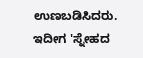ಉಣಬಡಿಸಿದರು. ಇದೀಗ 'ಸ್ನೇಹದ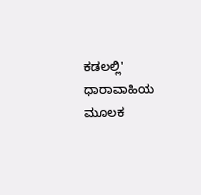ಕಡಲಲ್ಲಿ' ಧಾರಾವಾಹಿಯ ಮೂಲಕ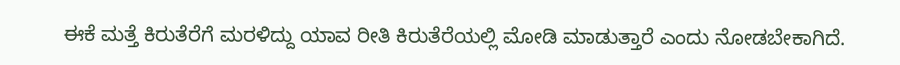ಈಕೆ ಮತ್ತೆ ಕಿರುತೆರೆಗೆ ಮರಳಿದ್ದು ಯಾವ ರೀತಿ ಕಿರುತೆರೆಯಲ್ಲಿ ಮೋಡಿ ಮಾಡುತ್ತಾರೆ ಎಂದು ನೋಡಬೇಕಾಗಿದೆ.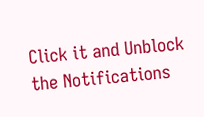Click it and Unblock the Notifications